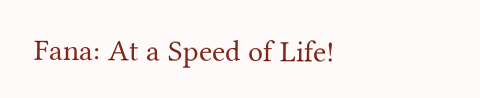Fana: At a Speed of Life!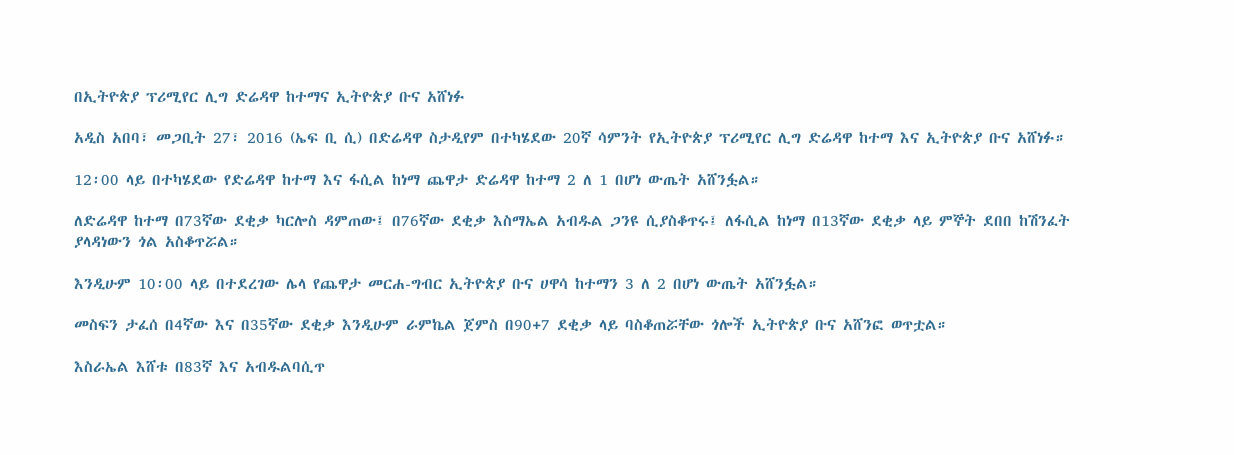በኢትዮጵያ ፕሪሚየር ሊግ ድሬዳዋ ከተማና ኢትዮጵያ ቡና አሸነፉ

አዲስ አበባ፣ መጋቢት 27፣ 2016 (ኤፍ ቢ ሲ) በድሬዳዋ ስታዲየም በተካሄደው 20ኛ ሳምንት የኢትዮጵያ ፕሪሚየር ሊግ ድሬዳዋ ከተማ እና ኢትዮጵያ ቡና አሸነፉ።

12፡00 ላይ በተካሄደው የድሬዳዋ ከተማ እና ፋሲል ከነማ ጨዋታ ድሬዳዋ ከተማ 2 ለ 1 በሆነ ውጤት አሸንፏል።

ለድሬዳዋ ከተማ በ73ኛው ደቂቃ ካርሎስ ዳምጠው፤ በ76ኛው ደቂቃ እስማኤል አብዱል ጋንዩ ሲያስቆጥሩ፤ ለፋሲል ከነማ በ13ኛው ደቂቃ ላይ ምኞት ደበበ ከሽንፈት ያላዳነውን ጎል አስቆጥሯል።

እንዲሁም 10፡00 ላይ በተደረገው ሌላ የጨዋታ መርሐ-ግብር ኢትዮጵያ ቡና ሀዋሳ ከተማን 3 ለ 2 በሆነ ውጤት አሸንፏል።

መስፍን ታፈሰ በ4ኛው እና በ35ኛው ደቂቃ እንዲሁም ራምኬል ጀምስ በ90+7 ደቂቃ ላይ ባስቆጠሯቸው ጎሎች ኢትዮጵያ ቡና አሸንፎ ወጥቷል።

እስራኤል እሸቱ በ83ኛ እና አብዱልባሲጥ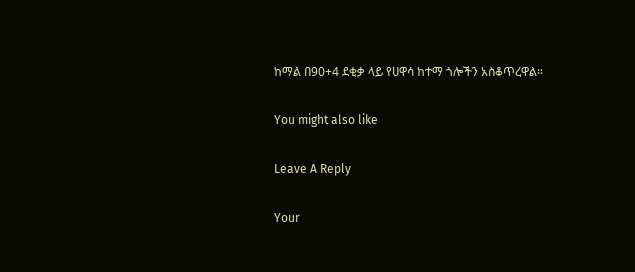ከማል በ90+4 ደቂቃ ላይ የሀዋሳ ከተማ ጎሎችን አስቆጥረዋል።

You might also like

Leave A Reply

Your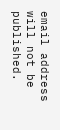email address will not be published.